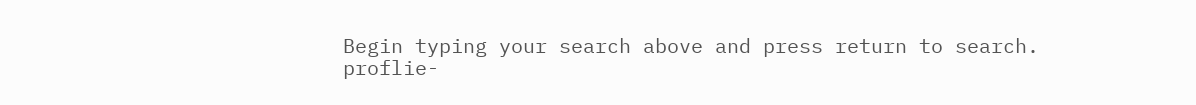Begin typing your search above and press return to search.
proflie-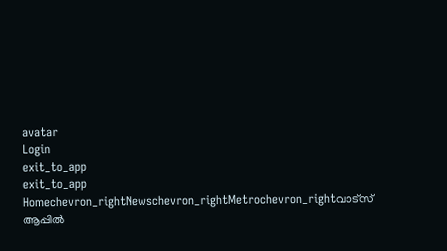avatar
Login
exit_to_app
exit_to_app
Homechevron_rightNewschevron_rightMetrochevron_rightവാട്സ് ആപ്പിൽ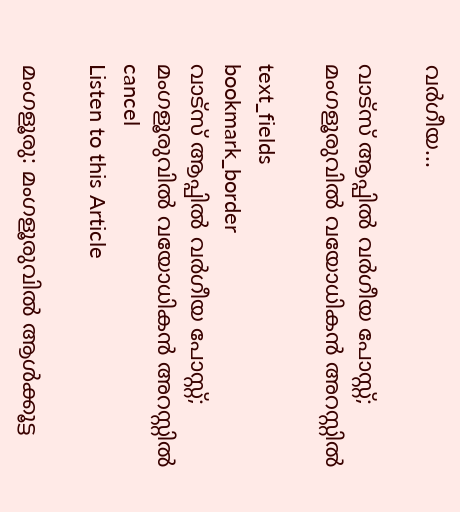വർഗീയ...

വാട്സ് ആപ്പിൽ വർഗീയ പോസ്റ്റ്; മംഗളൂരുവിൽ വയോധികൻ അറസ്റ്റിൽ

text_fields
bookmark_border
വാട്സ് ആപ്പിൽ വർഗീയ പോസ്റ്റ്; മംഗളൂരുവിൽ വയോധികൻ അറസ്റ്റിൽ
cancel
Listen to this Article

മംഗളൂരു: മംഗളൂരുവിൽ ആൾക്കൂട്ട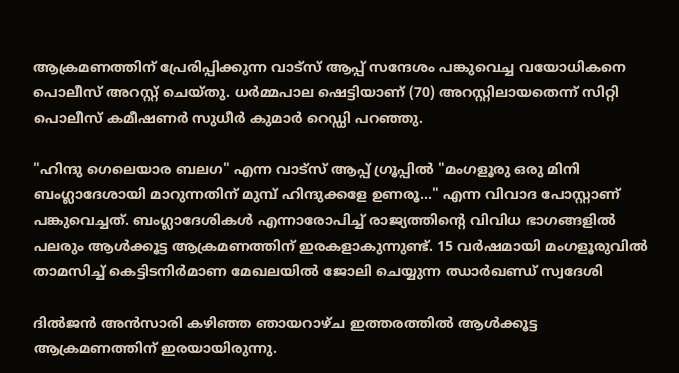ആക്രമണത്തിന് പ്രേരിപ്പിക്കുന്ന വാട്സ് ആപ്പ് സന്ദേശം പങ്കുവെച്ച വയോധികനെ പൊലീസ് അറസ്റ്റ് ചെയ്തു. ധർമ്മപാല ഷെട്ടിയാണ് (70) അറസ്റ്റിലായതെന്ന് സിറ്റി പൊലീസ് കമീഷണർ സുധീർ കുമാർ റെഡ്ഡി പറഞ്ഞു.

"ഹിന്ദു ഗെലെയാര ബലഗ" എന്ന വാട്സ് ആപ്പ് ഗ്രൂപ്പിൽ "മംഗളൂരു ഒരു മിനി ബംഗ്ലാദേശായി മാറുന്നതിന് മുമ്പ് ഹിന്ദുക്കളേ ഉണരൂ..." എന്ന വിവാദ പോസ്റ്റാണ് പങ്കുവെച്ചത്. ബംഗ്ലാദേശികൾ എന്നാരോപിച്ച് രാജ്യത്തിന്‍റെ വിവിധ ഭാഗങ്ങളിൽ പലരും ആൾക്കൂട്ട ആക്രമണത്തിന് ഇരകളാകുന്നുണ്ട്. 15 വർഷമായി മംഗളൂരുവിൽ താമസിച്ച് കെട്ടിടനിർമാണ മേഖലയിൽ ജോലി ചെയ്യുന്ന ഝാർഖണ്ഡ് സ്വദേശി

ദിൽജൻ അൻസാരി കഴിഞ്ഞ ഞായറാഴ്ച ഇത്തരത്തിൽ ആൾക്കൂട്ട ആക്രമണത്തിന് ഇരയായിരുന്നു.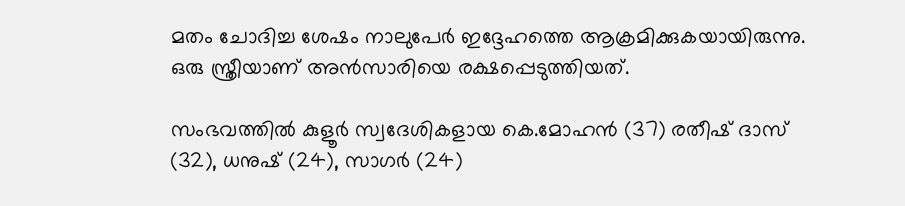മതം ചോദിച്ച ശേഷം നാലുപേർ ഇദ്ദേഹത്തെ ആക്രമിക്കുകയായിരുന്നു. ഒരു സ്ത്രീയാണ് അൻസാരിയെ രക്ഷപ്പെടുത്തിയത്.

സംഭവത്തിൽ കുളൂർ സ്വദേശികളായ കെ.മോഹൻ (37) രതീഷ് ദാസ് (32), ധനുഷ് (24), സാഗർ (24)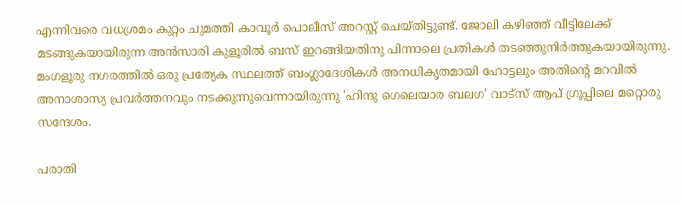എന്നിവരെ വധശ്രമം കുറ്റം ചുമത്തി കാവൂർ പൊലീസ് അറസ്റ്റ് ചെയ്തിട്ടുണ്ട്. ജോലി കഴിഞ്ഞ് വീട്ടിലേക്ക് മടങ്ങുകയായിരുന്ന അൻസാരി കുളൂരിൽ ബസ് ഇറങ്ങിയതിനു പിന്നാലെ പ്രതികൾ തടഞ്ഞുനിർത്തുകയായിരുന്നു. മംഗളൂരു നഗരത്തിൽ ഒരു പ്രത്യേക സ്ഥലത്ത് ബംഗ്ലാദേശികൾ അനധികൃതമായി ഹോട്ടലും അതിന്റെ മറവിൽ അനാശാസ്യ പ്രവർത്തനവും നടക്കുന്നുവെന്നായിരുന്നു 'ഹിന്ദു ഗെലെയാര ബലഗ' വാട്സ് ആപ് ഗ്രൂപ്പിലെ മറ്റൊരു സന്ദേശം.

പരാതി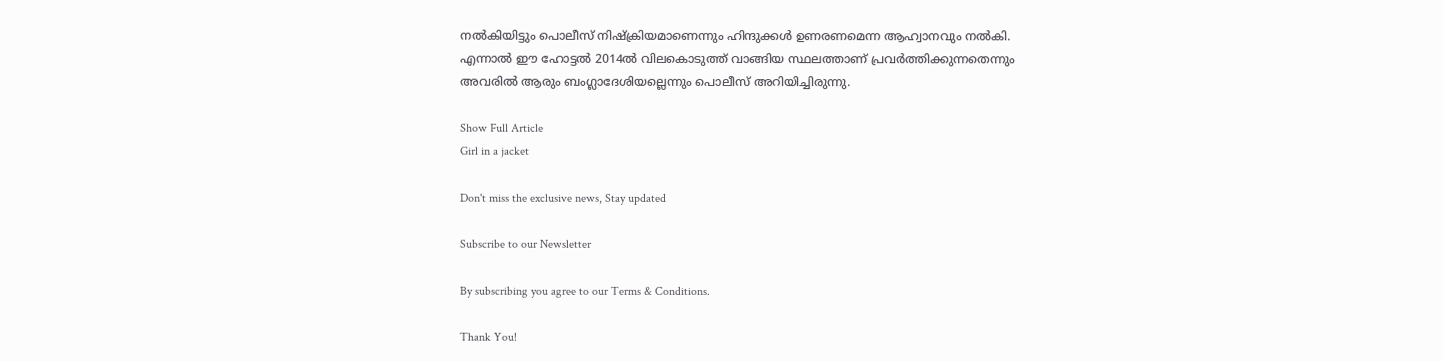നൽകിയിട്ടും പൊലീസ് നിഷ്ക്രിയമാണെന്നും ഹിന്ദുക്കൾ ഉണരണമെന്ന ആഹ്വാനവും നൽകി. എന്നാൽ ഈ ഹോട്ടൽ 2014ൽ വിലകൊടുത്ത് വാങ്ങിയ സ്ഥലത്താണ് പ്രവർത്തിക്കുന്നതെന്നും അവരിൽ ആരും ബംഗ്ലാദേശിയല്ലെന്നും പൊലീസ് അറിയിച്ചിരുന്നു.

Show Full Article
Girl in a jacket

Don't miss the exclusive news, Stay updated

Subscribe to our Newsletter

By subscribing you agree to our Terms & Conditions.

Thank You!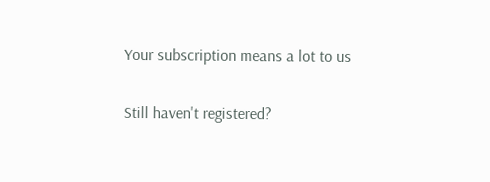Your subscription means a lot to us

Still haven't registered?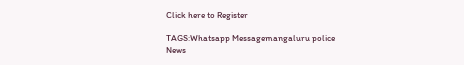Click here to Register

TAGS:Whatsapp Messagemangaluru police
News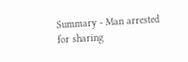Summary - Man arrested for sharing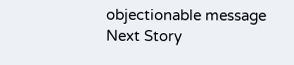objectionable message
Next Story